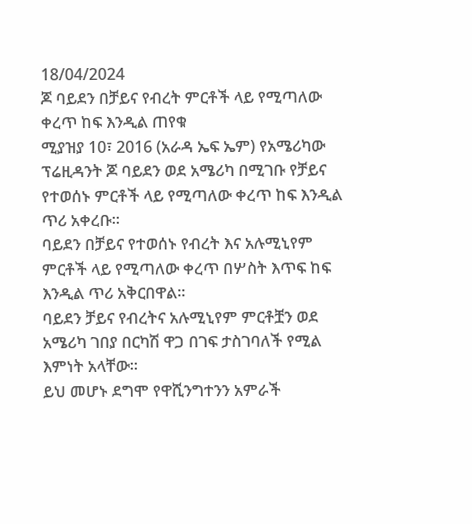18/04/2024
ጆ ባይደን በቻይና የብረት ምርቶች ላይ የሚጣለው ቀረጥ ከፍ እንዲል ጠየቁ
ሚያዝያ 10፣ 2016 (አራዳ ኤፍ ኤም) የአሜሪካው ፕሬዚዳንት ጆ ባይደን ወደ አሜሪካ በሚገቡ የቻይና የተወሰኑ ምርቶች ላይ የሚጣለው ቀረጥ ከፍ እንዲል ጥሪ አቀረቡ።
ባይደን በቻይና የተወሰኑ የብረት እና አሉሚኒየም ምርቶች ላይ የሚጣለው ቀረጥ በሦስት እጥፍ ከፍ እንዲል ጥሪ አቅርበዋል።
ባይደን ቻይና የብረትና አሉሚኒየም ምርቶቿን ወደ አሜሪካ ገበያ በርካሽ ዋጋ በገፍ ታስገባለች የሚል እምነት አላቸው።
ይህ መሆኑ ደግሞ የዋሺንግተንን አምራች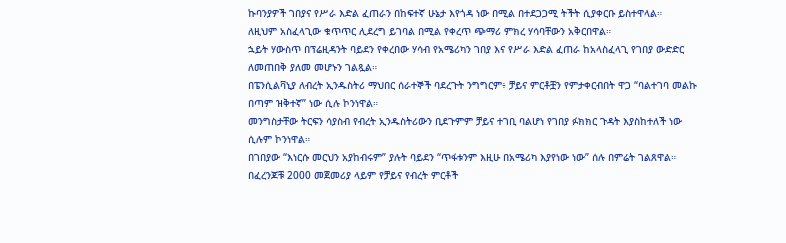ኩባንያዎች ገበያና የሥራ እድል ፈጠራን በከፍተኛ ሁኔታ እየጎዳ ነው በሚል በተደጋጋሚ ትችት ሲያቀርቡ ይስተዋላል።
ለዚህም አስፈላጊው ቁጥጥር ሊደረግ ይገባል በሚል የቀረጥ ጭማሪ ምክረ ሃሳባቸውን አቅርበዋል።
ኋይት ሃውስጥ በፕሬዚዳንት ባይደን የቀረበው ሃሳብ የአሜሪካን ገበያ እና የሥራ እድል ፈጠራ ከአላስፈላጊ የገበያ ውድድር ለመጠበቅ ያለመ መሆኑን ገልጿል።
በፔንሲልቫኒያ ለብረት ኢንዱስትሪ ማህበር ሰራተኞች ባደረጉት ንግግርም፥ ቻይና ምርቶቿን የምታቀርብበት ዋጋ “ባልተገባ መልኩ በጣም ዝቅተኛ” ነው ሲሉ ኮንነዋል።
መንግስታቸው ትርፍን ሳያስብ የብረት ኢንዱስትሪውን ቢደጉምም ቻይና ተገቢ ባልሆነ የገበያ ፉክክር ጉዳት እያስከተለች ነው ሲሉም ኮንነዋል።
በገበያው “እነርሱ መርህን አያከብሩም” ያሉት ባይደን “ጥፋቱንም እዚሁ በአሜሪካ እያየነው ነው” ሰሉ በምሬት ገልጸዋል።
በፈረንጆቹ 2000 መጀመሪያ ላይም የቻይና የብረት ምርቶች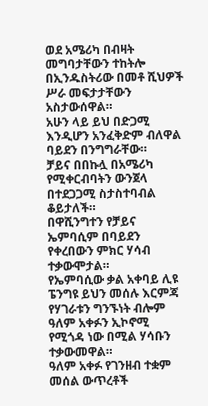ወደ አሜሪካ በብዛት መግባታቸውን ተከትሎ በኢንዱስትሪው በመቶ ሺህዎች ሥራ መፍታታቸውን አስታውሰዋል።
አሁን ላይ ይህ በድጋሚ እንዲሆን አንፈቅድም ብለዋል ባይደን በንግግራቸው።
ቻይና በበኩሏ በአሜሪካ የሚቀርብባትን ውንጀላ በተደጋጋሚ ስታስተባብል ቆይታለች።
በዋሺንግተን የቻይና ኤምባሲም በባይደን የቀረበውን ምክር ሃሳብ ተቃውሞታል።
የኤምባሲው ቃል አቀባይ ሊዩ ፔንግዩ ይህን መሰሉ እርምጃ የሃገራቱን ግንኙነት ብሎም ዓለም አቀፉን ኢኮኖሚ የሚጎዳ ነው በሚል ሃሳቡን ተቃውመዋል።
ዓለም አቀፉ የገንዘብ ተቋም መሰል ውጥረቶች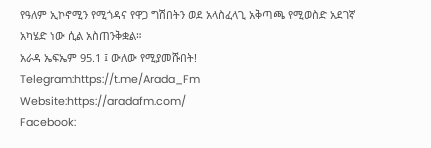የዓለም ኢኮኖሚን የሚጎዳና የዋጋ ግሽበትን ወደ አላስፈላጊ አቅጣጫ የሚወስድ አደገኛ አካሄድ ነው ሲል አስጠንቅቋል።
አራዳ ኤፍኤም 95.1 ፤ ውለው የሚያመሹበት!
Telegram:https://t.me/Arada_Fm
Website:https://aradafm.com/
Facebook: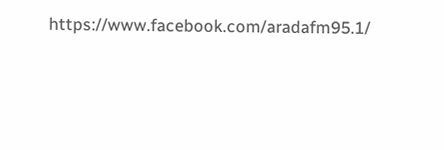https://www.facebook.com/aradafm95.1/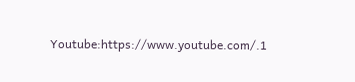Youtube:https://www.youtube.com/.1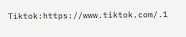Tiktok:https://www.tiktok.com/.1